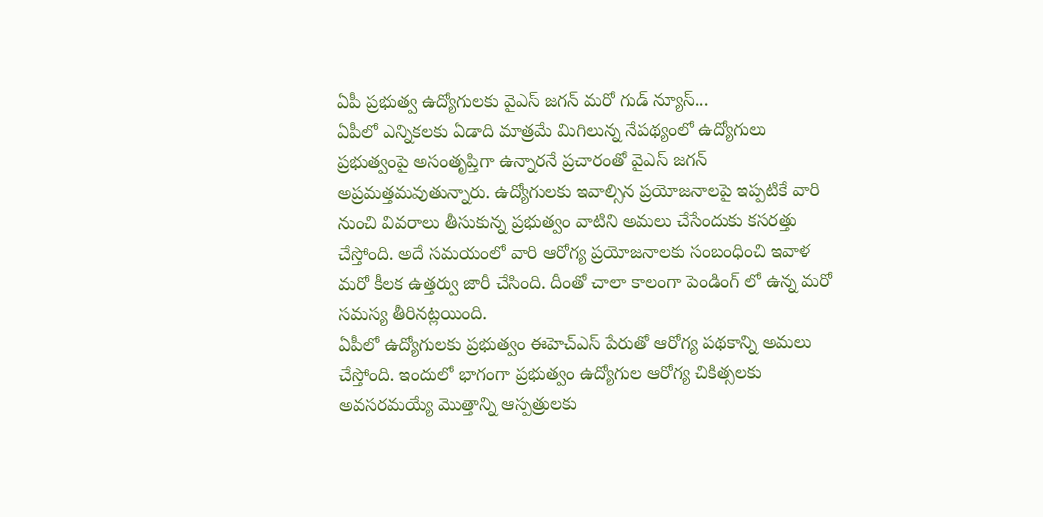ఏపీ ప్రభుత్వ ఉద్యోగులకు వైఎస్ జగన్ మరో గుడ్ న్యూస్...
ఏపీలో ఎన్నికలకు ఏడాది మాత్రమే మిగిలున్న నేపథ్యంలో ఉద్యోగులు ప్రభుత్వంపై అసంతృప్తిగా ఉన్నారనే ప్రచారంతో వైఎస్ జగన్ అప్రమత్తమవుతున్నారు. ఉద్యోగులకు ఇవాల్సిన ప్రయోజనాలపై ఇప్పటికే వారి నుంచి వివరాలు తీసుకున్న ప్రభుత్వం వాటిని అమలు చేసేందుకు కసరత్తు చేస్తోంది. అదే సమయంలో వారి ఆరోగ్య ప్రయోజనాలకు సంబంధించి ఇవాళ మరో కీలక ఉత్తర్వు జారీ చేసింది. దీంతో చాలా కాలంగా పెండింగ్ లో ఉన్న మరో సమస్య తీరినట్లయింది.
ఏపీలో ఉద్యోగులకు ప్రభుత్వం ఈహెచ్ఎస్ పేరుతో ఆరోగ్య పథకాన్ని అమలు చేస్తోంది. ఇందులో భాగంగా ప్రభుత్వం ఉద్యోగుల ఆరోగ్య చికిత్సలకు అవసరమయ్యే మొత్తాన్ని ఆస్పత్రులకు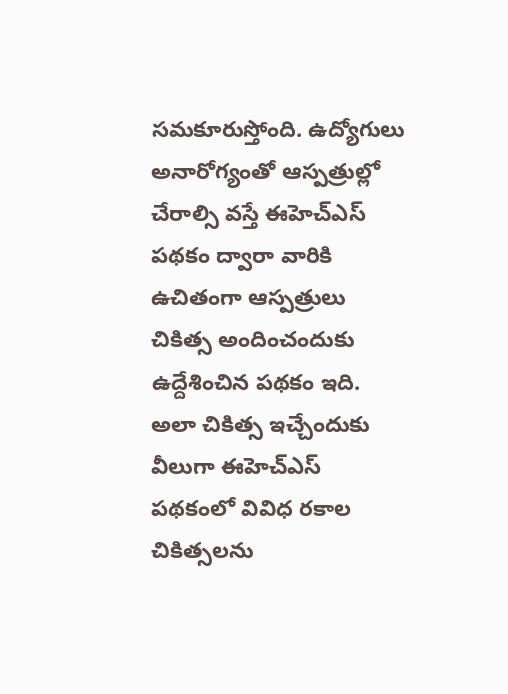సమకూరుస్తోంది. ఉద్యోగులు అనారోగ్యంతో ఆస్పత్రుల్లో చేరాల్సి వస్తే ఈహెచ్ఎస్ పథకం ద్వారా వారికి ఉచితంగా ఆస్పత్రులు చికిత్స అందించందుకు ఉద్దేశించిన పథకం ఇది. అలా చికిత్స ఇచ్చేందుకు వీలుగా ఈహెచ్ఎస్ పథకంలో వివిధ రకాల చికిత్సలను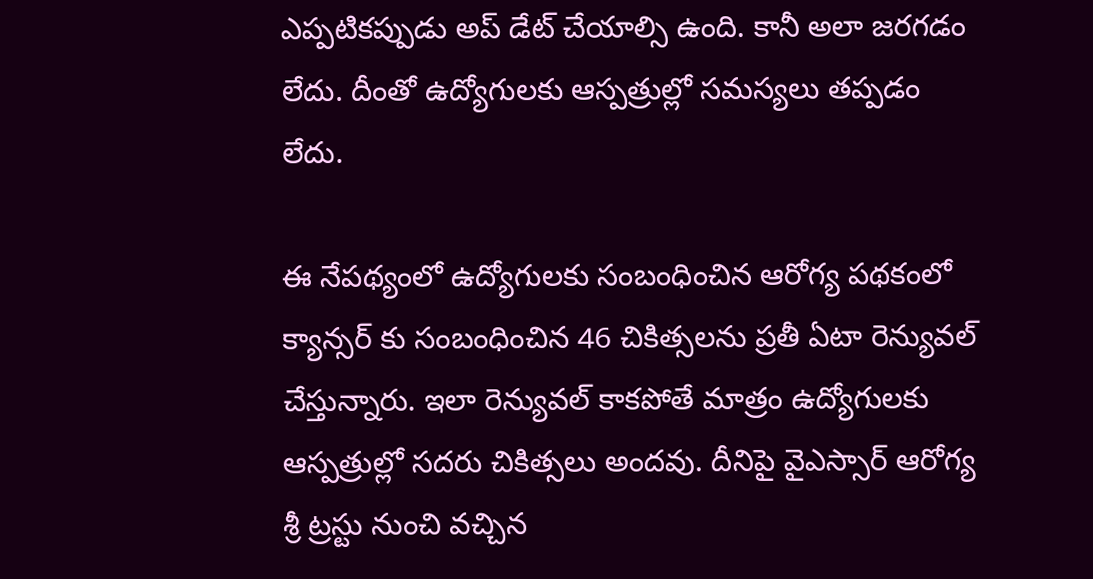ఎప్పటికప్పుడు అప్ డేట్ చేయాల్సి ఉంది. కానీ అలా జరగడం లేదు. దీంతో ఉద్యోగులకు ఆస్పత్రుల్లో సమస్యలు తప్పడం లేదు.

ఈ నేపథ్యంలో ఉద్యోగులకు సంబంధించిన ఆరోగ్య పథకంలో క్యాన్సర్ కు సంబంధించిన 46 చికిత్సలను ప్రతీ ఏటా రెన్యువల్ చేస్తున్నారు. ఇలా రెన్యువల్ కాకపోతే మాత్రం ఉద్యోగులకు ఆస్పత్రుల్లో సదరు చికిత్సలు అందవు. దీనిపై వైఎస్సార్ ఆరోగ్య శ్రీ ట్రస్టు నుంచి వచ్చిన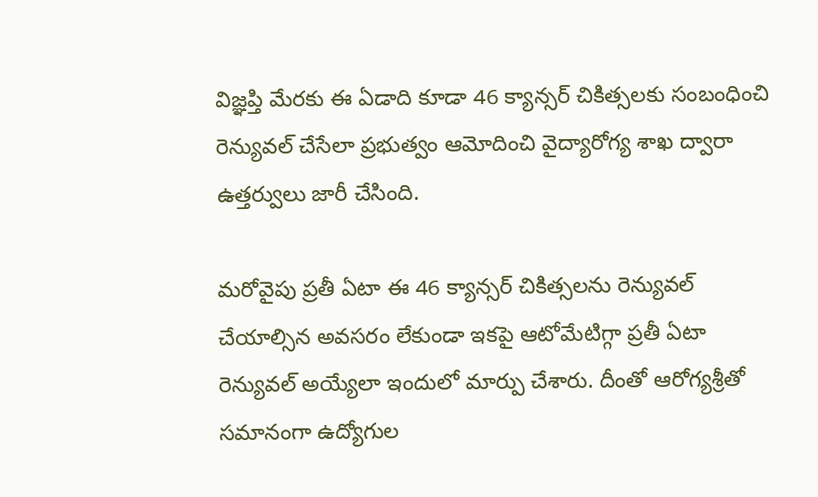విజ్ఞప్తి మేరకు ఈ ఏడాది కూడా 46 క్యాన్సర్ చికిత్సలకు సంబంధించి రెన్యువల్ చేసేలా ప్రభుత్వం ఆమోదించి వైద్యారోగ్య శాఖ ద్వారా ఉత్తర్వులు జారీ చేసింది.

మరోవైపు ప్రతీ ఏటా ఈ 46 క్యాన్సర్ చికిత్సలను రెన్యువల్ చేయాల్సిన అవసరం లేకుండా ఇకపై ఆటోమేటిగ్గా ప్రతీ ఏటా రెన్యువల్ అయ్యేలా ఇందులో మార్పు చేశారు. దీంతో ఆరోగ్యశ్రీతో సమానంగా ఉద్యోగుల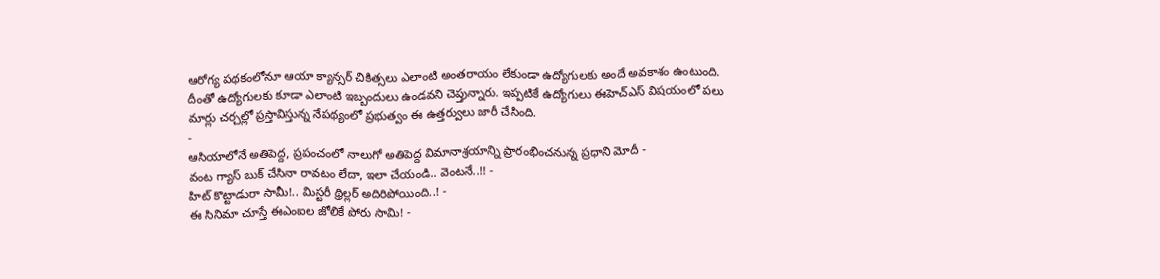ఆరోగ్య పథకంలోనూ ఆయా క్యాన్సర్ చికిత్సలు ఎలాంటి అంతరాయం లేకుండా ఉద్యోగులకు అందే అవకాశం ఉంటుంది. దీంతో ఉద్యోగులకు కూడా ఎలాంటి ఇబ్బందులు ఉండవని చెప్తున్నారు. ఇప్పటికే ఉద్యోగులు ఈహెచ్ఎస్ విషయంలో పలు మార్లు చర్చల్లో ప్రస్తావిస్తున్న నేపథ్యంలో ప్రభుత్వం ఈ ఉత్తర్వులు జారీ చేసింది.
-
ఆసియాలోనే అతిపెద్ద, ప్రపంచంలో నాలుగో అతిపెద్ద విమానాశ్రయాన్ని ప్రారంభించనున్న ప్రధాని మోదీ -
వంట గ్యాస్ బుక్ చేసినా రావటం లేదా, ఇలా చేయండి.. వెంటనే..!! -
హిట్ కొట్టాడురా సామీ!.. మిస్టరీ థ్రిల్లర్ అదిరిపోయింది..! -
ఈ సినిమా చూస్తే ఈఎంఐల జోలికే పోరు సామి! -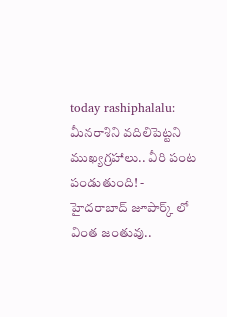today rashiphalalu: మీనరాశిని వదిలిపెట్టని ముఖ్యగ్రహాలు.. వీరి పంట పండుతుంది! -
హైదరాబాద్ జూపార్క్ లో వింత జంతువు..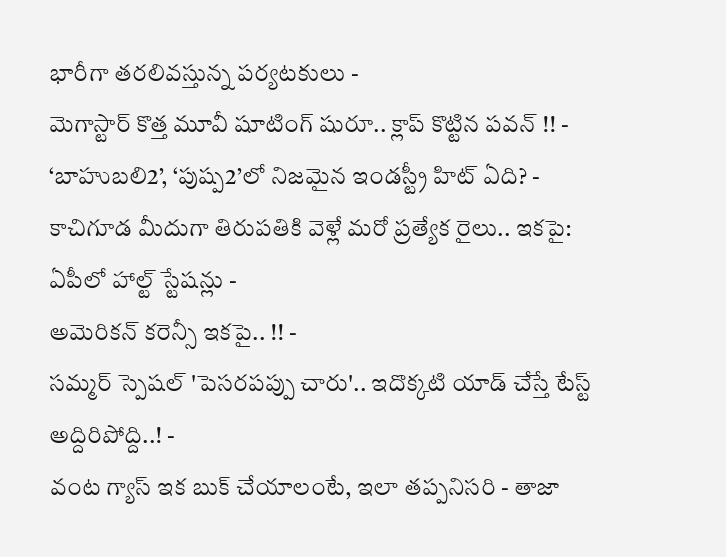భారీగా తరలివస్తున్న పర్యటకులు -
మెగాస్టార్ కొత్త మూవీ షూటింగ్ షురూ.. క్లాప్ కొట్టిన పవన్ !! -
‘బాహుబలి2’, ‘పుష్ప2’లో నిజమైన ఇండస్ట్రీ హిట్ ఏది? -
కాచిగూడ మీదుగా తిరుపతికి వెళ్లే మరో ప్రత్యేక రైలు.. ఇకపై: ఏపీలో హాల్ట్ స్టేషన్లు -
అమెరికన్ కరెన్సీ ఇకపై.. !! -
సమ్మర్ స్పెషల్ 'పెసరపప్పు చారు'.. ఇదొక్కటి యాడ్ చేస్తే టేస్ట్ అద్దిరిపోద్ది..! -
వంట గ్యాస్ ఇక బుక్ చేయాలంటే, ఇలా తప్పనిసరి - తాజా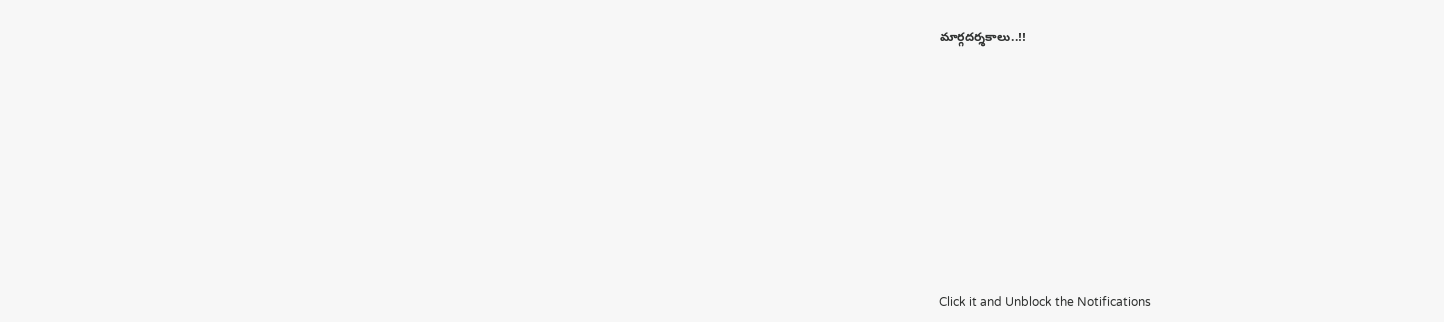మార్గదర్శకాలు..!!












Click it and Unblock the Notifications